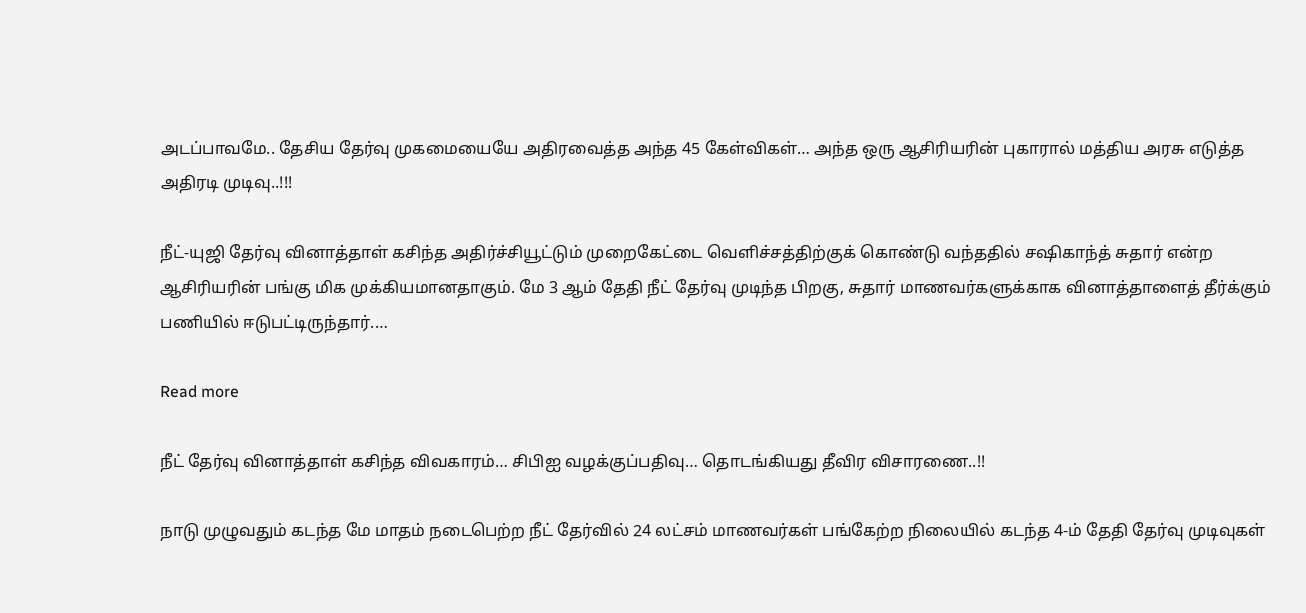அடப்பாவமே.. தேசிய தேர்வு முகமையையே அதிரவைத்த அந்த 45 கேள்விகள்… அந்த ஒரு ஆசிரியரின் புகாரால் மத்திய அரசு எடுத்த அதிரடி முடிவு..!!!

நீட்-யுஜி தேர்வு வினாத்தாள் கசிந்த அதிர்ச்சியூட்டும் முறைகேட்டை வெளிச்சத்திற்குக் கொண்டு வந்ததில் சஷிகாந்த் சுதார் என்ற ஆசிரியரின் பங்கு மிக முக்கியமானதாகும். மே 3 ஆம் தேதி நீட் தேர்வு முடிந்த பிறகு, சுதார் மாணவர்களுக்காக வினாத்தாளைத் தீர்க்கும் பணியில் ஈடுபட்டிருந்தார்.…

Read more

நீட் தேர்வு வினாத்தாள் கசிந்த விவகாரம்… சிபிஐ வழக்குப்பதிவு… தொடங்கியது தீவிர விசாரணை..!!

நாடு முழுவதும் கடந்த மே மாதம் நடைபெற்ற நீட் தேர்வில் 24 லட்சம் மாணவர்கள் பங்கேற்ற நிலையில் கடந்த 4-ம் தேதி தேர்வு முடிவுகள்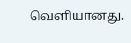வெளியானது.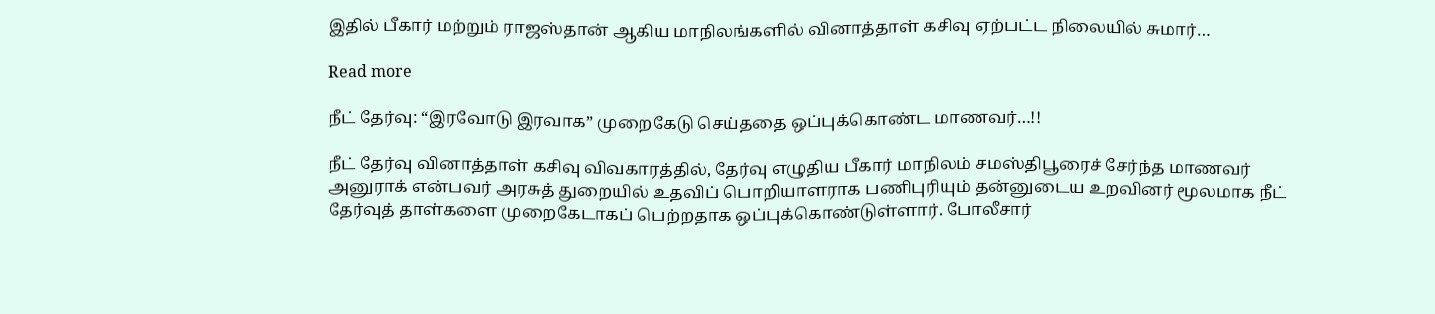இதில் பீகார் மற்றும் ராஜஸ்தான் ஆகிய மாநிலங்களில் வினாத்தாள் கசிவு ஏற்பட்ட நிலையில் சுமார்…

Read more

நீட் தேர்வு: “இரவோடு இரவாக” முறைகேடு செய்ததை ஒப்புக்கொண்ட மாணவர்…!!

நீட் தேர்வு வினாத்தாள் கசிவு விவகாரத்தில், தேர்வு எழுதிய பீகார் மாநிலம் சமஸ்திபூரைச் சேர்ந்த மாணவர் அனுராக் என்பவர் அரசுத் துறையில் உதவிப் பொறியாளராக பணிபுரியும் தன்னுடைய உறவினர் மூலமாக நீட் தேர்வுத் தாள்களை முறைகேடாகப் பெற்றதாக ஒப்புக்கொண்டுள்ளார். போலீசார்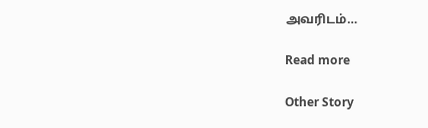அவரிடம்…

Read more

Other Story